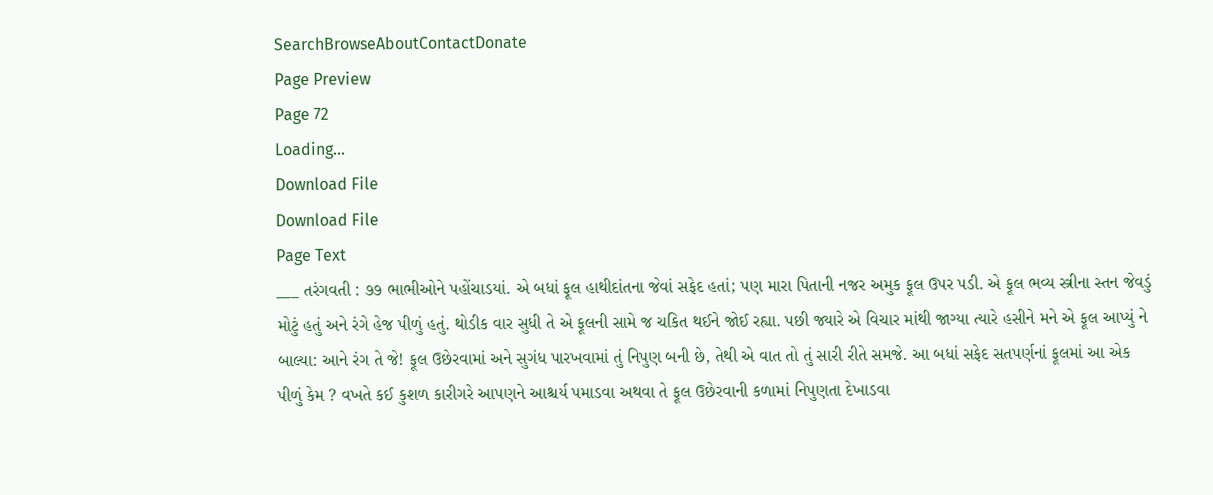SearchBrowseAboutContactDonate
Page Preview
Page 72
Loading...
Download File
Download File
Page Text
___ તરંગવતી : ૭૭ ભાભીઓને પહોંચાડયાં. એ બધાં ફૂલ હાથીદાંતના જેવાં સફેદ હતાં; પણ મારા પિતાની નજર અમુક ફૂલ ઉપર પડી. એ ફૂલ ભવ્ય સ્ત્રીના સ્તન જેવડું મોટું હતું અને રંગે હેજ પીળું હતું. થોડીક વાર સુધી તે એ ફૂલની સામે જ ચકિત થઈને જોઈ રહ્યા. પછી જ્યારે એ વિચાર માંથી જાગ્યા ત્યારે હસીને મને એ ફૂલ આપ્યું ને બાલ્યા: આને રંગ તે જે! ફૂલ ઉછેરવામાં અને સુગંધ પારખવામાં તું નિપુણ બની છે, તેથી એ વાત તો તું સારી રીતે સમજે. આ બધાં સફેદ સતપર્ણનાં ફૂલમાં આ એક પીળું કેમ ? વખતે કઈ કુશળ કારીગરે આપણને આશ્ચર્ય પમાડવા અથવા તે ફૂલ ઉછેરવાની કળામાં નિપુણતા દેખાડવા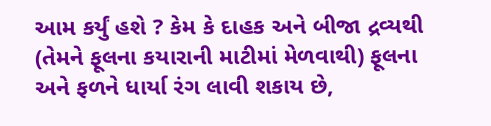આમ કર્યું હશે ? કેમ કે દાહક અને બીજા દ્રવ્યથી (તેમને ફૂલના કયારાની માટીમાં મેળવાથી) ફૂલના અને ફળને ધાર્યા રંગ લાવી શકાય છે,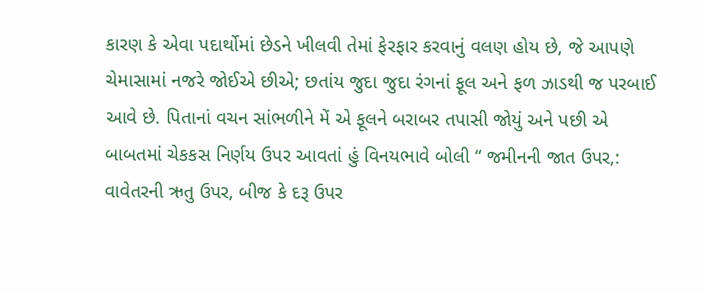કારણ કે એવા પદાર્થોમાં છેડને ખીલવી તેમાં ફેરફાર કરવાનું વલણ હોય છે, જે આપણે ચેમાસામાં નજરે જોઈએ છીએ; છતાંય જુદા જુદા રંગનાં ફૂલ અને ફળ ઝાડથી જ પરબાઈ આવે છે. પિતાનાં વચન સાંભળીને મેં એ ફૂલને બરાબર તપાસી જોયું અને પછી એ બાબતમાં ચેકકસ નિર્ણય ઉપર આવતાં હું વિનયભાવે બોલી “ જમીનની જાત ઉપર,: વાવેતરની ઋતુ ઉપર, બીજ કે દરૂ ઉપર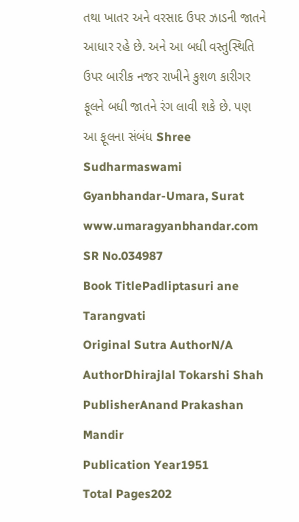તથા ખાતર અને વરસાદ ઉપર ઝાડની જાતને આધાર રહે છે. અને આ બધી વસ્તુસ્થિતિ ઉપર બારીક નજર રાખીને કુશળ કારીગર ફૂલને બધી જાતને રંગ લાવી શકે છે. પણ આ ફૂલના સંબંધ Shree Sudharmaswami Gyanbhandar-Umara, Surat www.umaragyanbhandar.com
SR No.034987
Book TitlePadliptasuri ane Tarangvati
Original Sutra AuthorN/A
AuthorDhirajlal Tokarshi Shah
PublisherAnand Prakashan Mandir
Publication Year1951
Total Pages202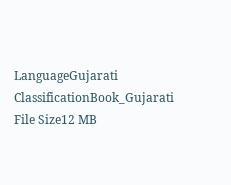LanguageGujarati
ClassificationBook_Gujarati
File Size12 MB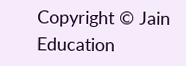Copyright © Jain Education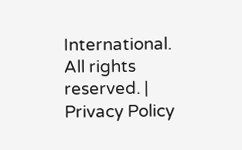International. All rights reserved. | Privacy Policy